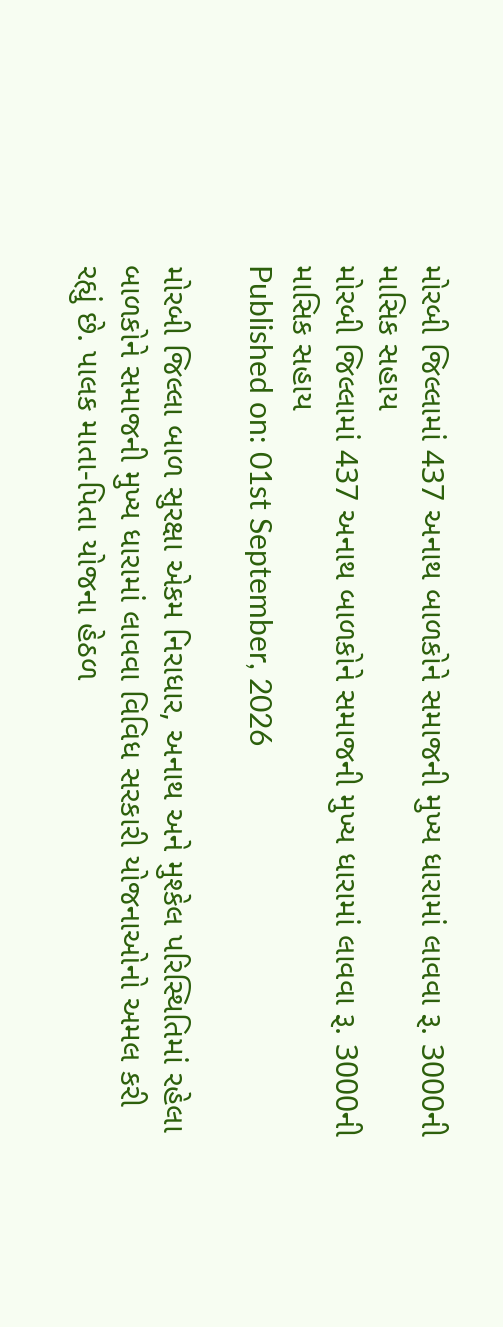મોરબી જિલ્લામાં 437 અનાથ બાળકોને સમાજની મુખ્ય ધારામાં લાવવા રૂ. 3000ની માસિક સહાય
મોરબી જિલ્લામાં 437 અનાથ બાળકોને સમાજની મુખ્ય ધારામાં લાવવા રૂ. 3000ની માસિક સહાય
Published on: 01st September, 2026

મોરબી જિલ્લા બાળ સુરક્ષા એકમ નિરાધાર, અનાથ અને મુશ્કેલ પરિસ્થિતિમાં રહેલા બાળકોને સમાજની મુખ્ય ધારામાં લાવવા વિવિધ સરકારી યોજનાઓનો અમલ કરી રહ્યું છે. પાલક માતા-પિતા યોજના હેઠળ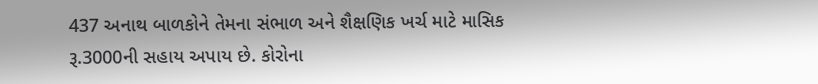437 અનાથ બાળકોને તેમના સંભાળ અને શૈક્ષણિક ખર્ચ માટે માસિક રૂ.3000ની સહાય અપાય છે. કોરોના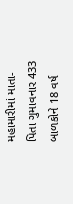મહામારીમાં માતા-પિતા ગુમાવનાર 433 બાળકોને 18 વર્ષ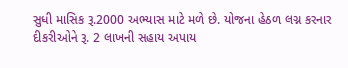સુધી માસિક રૂ.2000 અભ્યાસ માટે મળે છે. યોજના હેઠળ લગ્ન કરનાર દીકરીઓને રૂ. 2 લાખની સહાય અપાય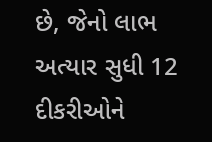છે, જેનો લાભ અત્યાર સુધી 12 દીકરીઓને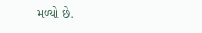મળ્યો છે.